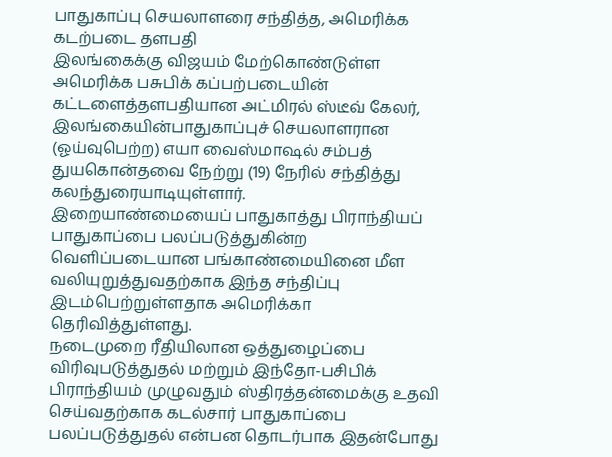பாதுகாப்பு செயலாளரை சந்தித்த, அமெரிக்க கடற்படை தளபதி
இலங்கைக்கு விஜயம் மேற்கொண்டுள்ள அமெரிக்க பசுபிக் கப்பற்படையின் கட்டளைத்தளபதியான அட்மிரல் ஸ்டீவ் கேலர், இலங்கையின்பாதுகாப்புச் செயலாளரான (ஓய்வுபெற்ற) எயா வைஸ்மாஷல் சம்பத் துயகொன்தவை நேற்று (19) நேரில் சந்தித்து கலந்துரையாடியுள்ளார்.
இறையாண்மையைப் பாதுகாத்து பிராந்தியப் பாதுகாப்பை பலப்படுத்துகின்ற வெளிப்படையான பங்காண்மையினை மீள வலியுறுத்துவதற்காக இந்த சந்திப்பு இடம்பெற்றுள்ளதாக அமெரிக்கா தெரிவித்துள்ளது.
நடைமுறை ரீதியிலான ஒத்துழைப்பை விரிவுபடுத்துதல் மற்றும் இந்தோ-பசிபிக் பிராந்தியம் முழுவதும் ஸ்திரத்தன்மைக்கு உதவி செய்வதற்காக கடல்சார் பாதுகாப்பை பலப்படுத்துதல் என்பன தொடர்பாக இதன்போது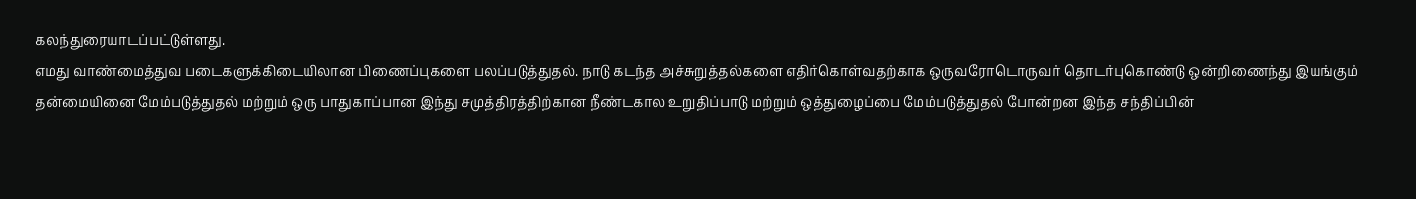கலந்துரையாடப்பட்டுள்ளது.
எமது வாண்மைத்துவ படைகளுக்கிடையிலான பிணைப்புகளை பலப்படுத்துதல். நாடு கடந்த அச்சுறுத்தல்களை எதிர்கொள்வதற்காக ஒருவரோடொருவர் தொடர்புகொண்டு ஒன்றிணைந்து இயங்கும் தன்மையினை மேம்படுத்துதல் மற்றும் ஒரு பாதுகாப்பான இந்து சமுத்திரத்திற்கான நீண்டகால உறுதிப்பாடு மற்றும் ஒத்துழைப்பை மேம்படுத்துதல் போன்றன இந்த சந்திப்பின்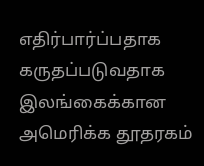எதிர்பார்ப்பதாக கருதப்படுவதாக இலங்கைக்கான அமெரிக்க தூதரகம்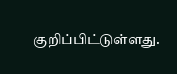குறிப்பிட்டுள்ளது.